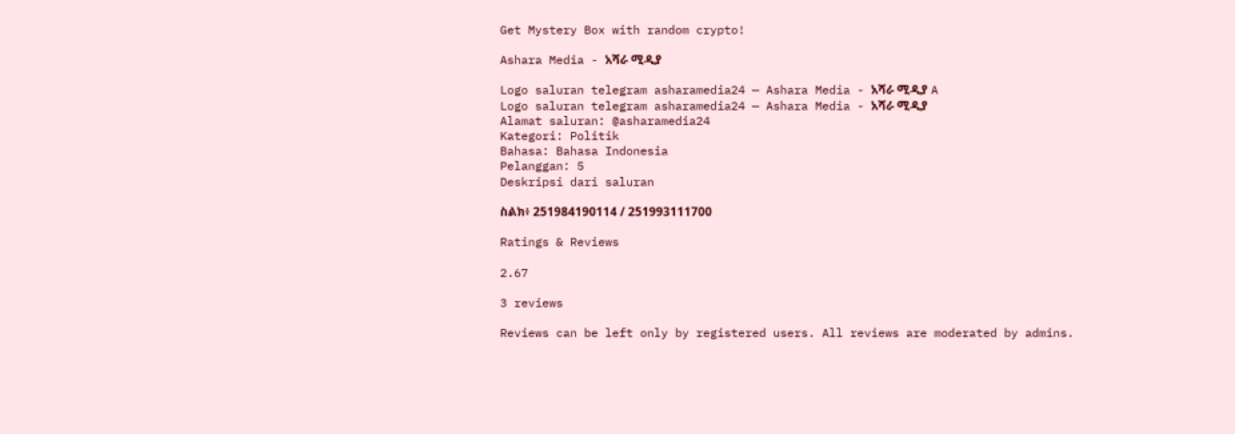Get Mystery Box with random crypto!

Ashara Media - አሻራ ሚዲያ

Logo saluran telegram asharamedia24 — Ashara Media - አሻራ ሚዲያ A
Logo saluran telegram asharamedia24 — Ashara Media - አሻራ ሚዲያ
Alamat saluran: @asharamedia24
Kategori: Politik
Bahasa: Bahasa Indonesia
Pelanggan: 5
Deskripsi dari saluran

ስልክ፥ 251984190114 / 251993111700

Ratings & Reviews

2.67

3 reviews

Reviews can be left only by registered users. All reviews are moderated by admins.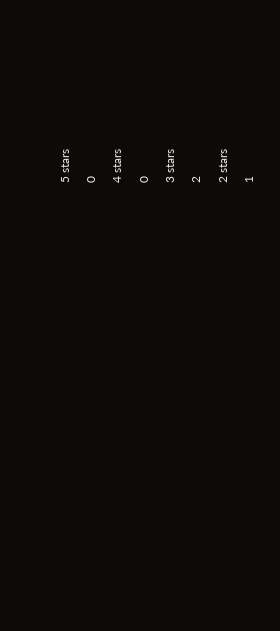5 stars

0

4 stars

0

3 stars

2

2 stars

1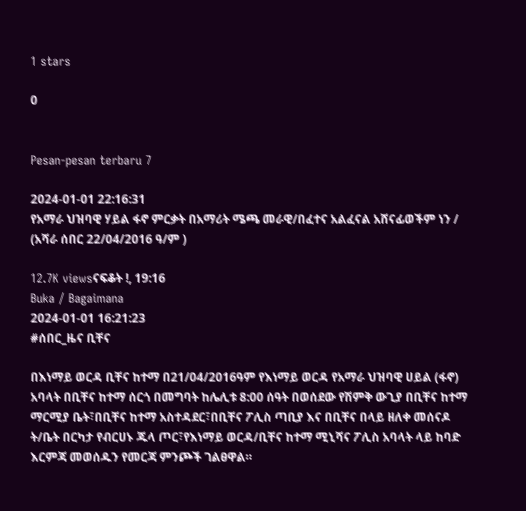1 stars

0


Pesan-pesan terbaru 7

2024-01-01 22:16:31
የአማራ ህዝባዊ ሃይል ፋኖ ምርቃት በአማሪት ሜጫ መራዊ/በፈተና አልፈናል አሸናፊወችም ነን / (አሻራ ሰበር 22/04/2016 ዓ/ም )

12.7K viewsናፍቆት !, 19:16
Buka / Bagaimana
2024-01-01 16:21:23
#ሰበር_ዜና ቢቸና

በእነማይ ወርዳ ቢቸና ከተማ በ21/04/2016ዓም የእነማይ ወርዳ የአማራ ህዝባዊ ሀይል (ፋኖ) አባላት በቢቸና ከተማ ሰርጎ በመግባት ከሌሊቱ 8:00 ሰዓት በወሰደው የሽምቅ ውጊያ በቢቸና ከተማ ማርሚያ ቤት፣በቢቸና ከተማ አስተዳደር፣በቢቸና ፖሊስ ጣቢያ እና በቢቸና በላይ ዘለቀ መሰናዶ ት/ቤት በርካታ የብርሀኑ ጁላ ጦር፣የእነማይ ወርዳ/ቢቸና ከተማ ሚኒሻና ፖሊስ አባላት ላይ ከባድ እርምጃ መወሰዱን የመርጃ ምንጮች ገልፀዋል።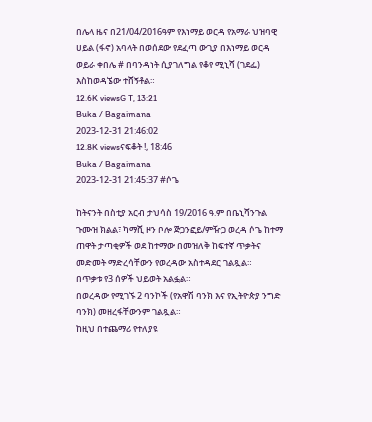በሌላ ዜና በ21/04/2016ዓም የእነማይ ወርዳ የአማራ ህዝባዊ ሀይል (ፋኖ) አባላት በወሰደው የደፈጣ ውጊያ በእነማይ ወርዳ ወይራ ቀበሌ # በባንዳነት ሲያገለግል የቆየ ሚኒሻ (ገደፌ) እስከወዳኜው ተሸኝቶል።
12.6K viewsG T, 13:21
Buka / Bagaimana
2023-12-31 21:46:02
12.8K viewsናፍቆት !, 18:46
Buka / Bagaimana
2023-12-31 21:45:37 #ሶጌ

ከትናንት በስቲያ አርብ ታህሳስ 19/2016 ዓ.ም በቤኒሻንጉል ጉሙዝ ክልል፣ ካማሺ ዞን ቦሎ ጅጋንፎይ/ምዥጋ ወረዳ ሶጌ ከተማ ጠዋት ታጣቂዎች ወደ ከተማው በመዝለቅ ከፍተኛ ጥቃትና መድመት ማድረሳቸውን የወረዳው አስተዳደር ገልጿል።
በጥቃቱ የ3 ሰዎች ህይወት አልፏል።
በወረዳው የሚገኙ 2 ባንኮች (የአዋሽ ባንክ እና የኢትዮጵያ ንግድ ባንክ) መዘረፋቸውንም ገልጿል።
ከዚህ በተጨማሪ የተለያዩ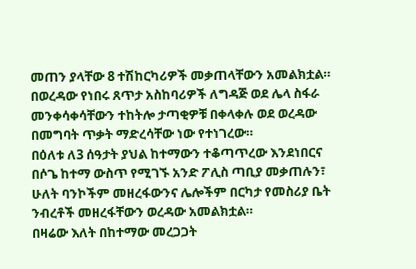መጠን ያላቸው 8 ተሽከርካሪዎች መቃጠላቸውን አመልክቷል።
በወረዳው የነበሩ ጸጥታ አስከባሪዎች ለግዳጅ ወደ ሌላ ስፋራ መንቀሳቀሳቸውን ተከትሎ ታጣቂዎቹ በቀላቀሉ ወደ ወረዳው በመግባት ጥቃት ማድረሳቸው ነው የተነገረው።
በዕለቱ ለ3 ሰዓታት ያህል ከተማውን ተቆጣጥረው እንደነበርና በሶጌ ከተማ ውስጥ የሚገኙ አንድ ፖሊስ ጣቢያ መቃጠሉን፣ ሁለት ባንኮችም መዘረፋውንና ሌሎችም በርካታ የመስሪያ ቤት ንብረቶች መዘረፋቸውን ወረዳው አመልክቷል።
በዛሬው እለት በከተማው መረጋጋት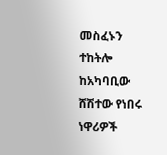መስፈኑን ተከትሎ ከአካባቢው ሸሽተው የነበሩ ነዋሪዎች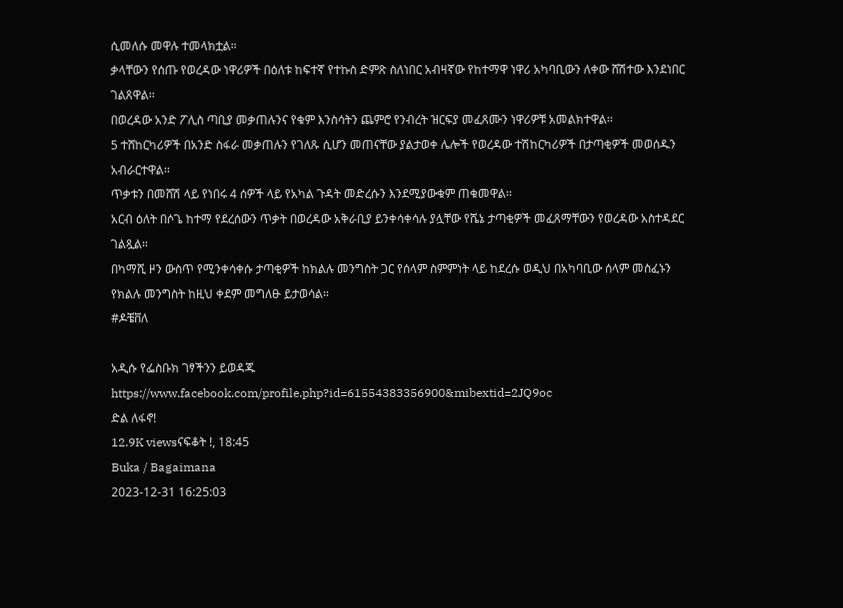ሲመለሱ መዋሉ ተመላክቷል።
ቃላቸውን የሰጡ የወረዳው ነዋሪዎች በዕለቱ ከፍተኛ የተኩስ ድምጽ ስለነበር አብዛኛው የከተማዋ ነዋሪ አካባቢውን ለቀው ሸሽተው እንደነበር ገልጸዋል፡፡
በወረዳው አንድ ፖሊስ ጣቢያ መቃጠሉንና የቁም እንስሳትን ጨምሮ የንብረት ዝርፍያ መፈጸሙን ነዋሪዎቹ አመልክተዋል፡፡
5 ተሸከርካሪዎች በአንድ ስፋራ መቃጠሉን የገለጹ ሲሆን መጠናቸው ያልታወቀ ሌሎች የወረዳው ተሽከርካሪዎች በታጣቂዎች መወሰዱን አብራርተዋል፡፡
ጥቃቱን በመሸሽ ላይ የነበሩ 4 ሰዎች ላይ የአካል ጉዳት መድረሱን እንደሚያውቁም ጠቁመዋል፡፡
አርብ ዕለት በሶጌ ከተማ የደረሰውን ጥቃት በወረዳው አቅራቢያ ይንቀሳቀሳሉ ያሏቸው የሼኔ ታጣቂዎች መፈጸማቸውን የወረዳው አስተዳደር ገልጿል።
በካማሺ ዞን ውስጥ የሚንቀሳቀሱ ታጣቂዎች ከክልሉ መንግስት ጋር የሰላም ስምምነት ላይ ከደረሱ ወዲህ በአካባቢው ሰላም መስፈኑን የክልሉ መንግስት ከዚህ ቀደም መግለፁ ይታወሳል።
#ዶቼቨለ

አዲሱ የፌስቡክ ገፃችንን ይወዳጁ
https://www.facebook.com/profile.php?id=61554383356900&mibextid=2JQ9oc
ድል ለፋኖ!
12.9K viewsናፍቆት !, 18:45
Buka / Bagaimana
2023-12-31 16:25:03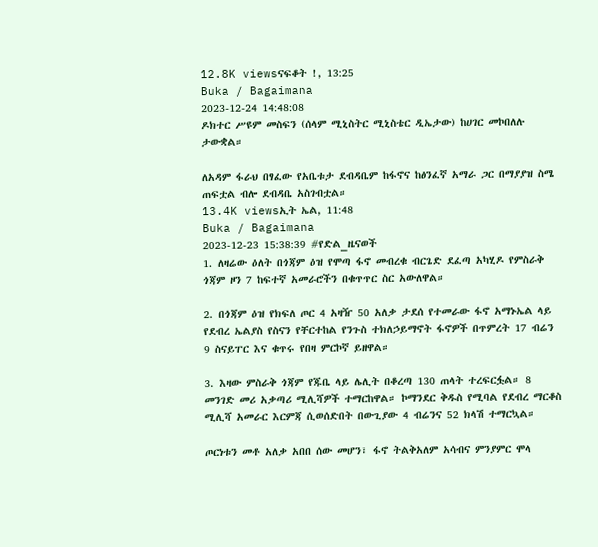12.8K viewsናፍቆት !, 13:25
Buka / Bagaimana
2023-12-24 14:48:08
ዶክተር ሥዩም መስፍን (ሰላም ሚኒስትር ሚኒስቴር ዲኤታው) ከሀገር መኮበለሉ ታውቋል።

ለአዳም ፋራህ በፃፈው የአቤቱታ ደብዳቤም ከፋኖና ከፅንፈኛ አማራ ጋር በማያያዝ ስሜ ጠፍቷል ብሎ ደብዳቤ አስገብቷል።
13.4K viewsኢት ኤል, 11:48
Buka / Bagaimana
2023-12-23 15:38:39 #የድል_ዜናወች
1. ለዛሬው ዕለት በጎጃም ዕዝ የሞጣ ፋኖ መብረቁ ብርጌድ ደፈጣ አካሂዶ የምስራቅ ጎጃም ዞን 7 ከፍተኛ አመራሮችን በቁጥጥር ስር አውለዋል።

2. በጎጃም ዕዝ የክፍለ ጦር 4 አዛዥ 50 አለቃ ታደሰ የተመራው ፋኖ አማኑኤል ላይ የደብረ ኤልያስ የስናን የቸርተከል የንጉስ ተክለኃይማኖት ፋኖዎች በጥምረት 17 ብሬን 9 ስናይፐር እና ቁጥሩ የበዛ ምርኮኛ ይዘዋል።

3. እዛው ምስራቅ ጎጃም የጁቤ ላይ ሌሊት በቆረጣ 130 ጠላት ተረፍርፏል። 8 መንገድ መሪ አቃጣሪ ሚሊሻዎች ተማርከዋል። ኮማንደር ቅዱስ የሚባል የደብረ ማርቆስ ሚሊሻ አመራር እርምጃ ሲወሰድበት በውጊያው 4 ብሬንና 52 ክላሽ ተማርኳል።

ጦርነቱን መቶ አለቃ አበበ ሰው መሆን፣ ፋኖ ትልቅአለም አሳብና ምንያምር ሞላ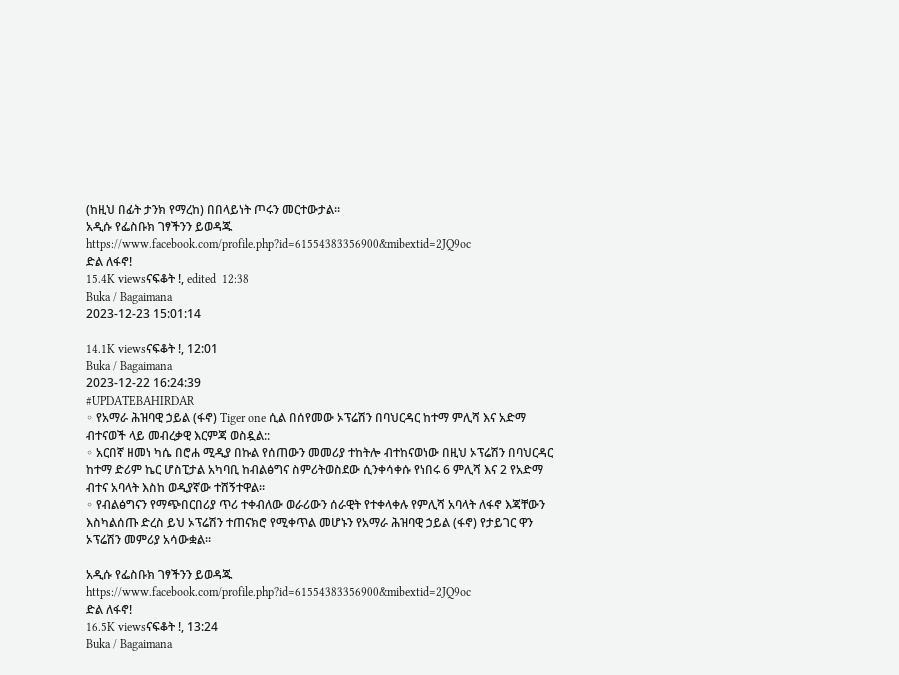(ከዚህ በፊት ታንክ የማረከ) በበላይነት ጦሩን መርተውታል።
አዲሱ የፌስቡክ ገፃችንን ይወዳጁ
https://www.facebook.com/profile.php?id=61554383356900&mibextid=2JQ9oc
ድል ለፋኖ!
15.4K viewsናፍቆት !, edited  12:38
Buka / Bagaimana
2023-12-23 15:01:14

14.1K viewsናፍቆት !, 12:01
Buka / Bagaimana
2023-12-22 16:24:39
#UPDATEBAHIRDAR
◦ የአማራ ሕዝባዊ ኃይል (ፋኖ) Tiger one ሲል በሰየመው ኦፕሬሽን በባህርዳር ከተማ ምሊሻ እና አድማ ብተናወች ላይ መብረቃዊ እርምጃ ወስዷል::
◦ አርበኛ ዘመነ ካሴ በሮሐ ሚዲያ በኩል የሰጠውን መመሪያ ተከትሎ ብተከናወነው በዚህ ኦፕሬሽን በባህርዳር ከተማ ድሪም ኬር ሆስፒታል አካባቢ ከብልፅግና ስምሪትወስደው ሲንቀሳቀሱ የነበሩ 6 ምሊሻ እና 2 የአድማ ብተና አባላት እስከ ወዲያኛው ተሸኝተዋል።
◦ የብልፅግናን የማጭበርበሪያ ጥሪ ተቀብለው ወራሪውን ሰራዊት የተቀላቀሉ የምሊሻ አባላት ለፋኖ እጃቸውን እስካልሰጡ ድረስ ይህ ኦፕሬሽን ተጠናክሮ የሚቀጥል መሆኑን የአማራ ሕዝባዊ ኃይል (ፋኖ) የታይገር ዋን ኦፕሬሽን መምሪያ አሳውቋል።

አዲሱ የፌስቡክ ገፃችንን ይወዳጁ
https://www.facebook.com/profile.php?id=61554383356900&mibextid=2JQ9oc
ድል ለፋኖ!
16.5K viewsናፍቆት !, 13:24
Buka / Bagaimana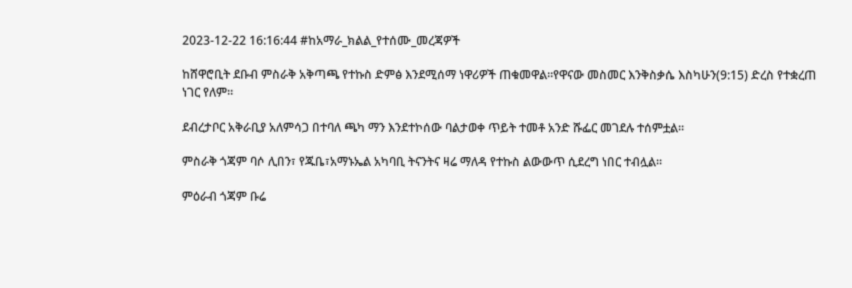2023-12-22 16:16:44 #ከአማራ_ክልል_የተሰሙ_መረጃዎች

ከሸዋሮቢት ደቡብ ምስራቅ አቅጣጫ የተኩስ ድምፅ እንደሚሰማ ነዋሪዎች ጠቁመዋል።የዋናው መስመር እንቅስቃሴ እስካሁን(9:15) ድረስ የተቋረጠ ነገር የለም።

ደብረታቦር አቅራቢያ አለምሳጋ በተባለ ጫካ ማን እንደተኮሰው ባልታወቀ ጥይት ተመቶ አንድ ሹፌር መገደሉ ተሰምቷል።

ምስራቅ ጎጃም ባሶ ሊበን፣ የጁቤ፣አማኑኤል አካባቢ ትናንትና ዛሬ ማለዳ የተኩስ ልውውጥ ሲደረግ ነበር ተብሏል።

ምዕራብ ጎጃም ቡሬ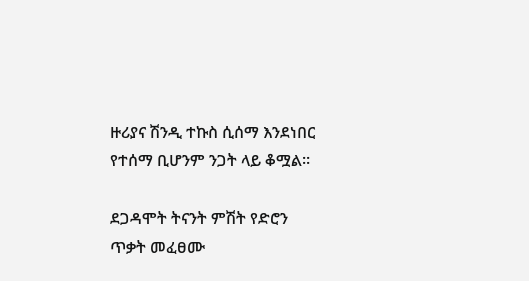ዙሪያና ሽንዲ ተኩስ ሲሰማ እንደነበር የተሰማ ቢሆንም ንጋት ላይ ቆሟል።

ደጋዳሞት ትናንት ምሽት የድሮን ጥቃት መፈፀሙ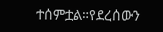ተሰምቷል።የደረሰውን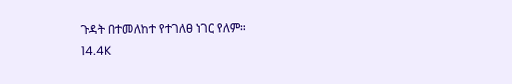ጉዳት በተመለከተ የተገለፀ ነገር የለም።
14.4K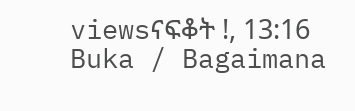viewsናፍቆት !, 13:16
Buka / Bagaimana